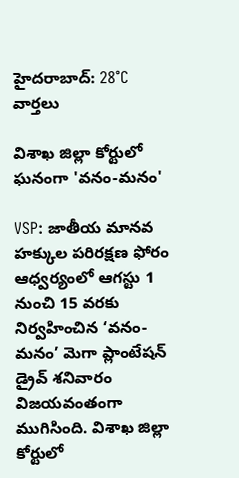హైదరాబాద్: 28°C
వార్తలు

విశాఖ జిల్లా కోర్టులో ఘనంగా 'వనం-మనం'

VSP: జాతీయ మానవ హక్కుల పరిరక్షణ ఫోరం ఆధ్వర్యంలో ఆగస్టు 1 నుంచి 15 వరకు నిర్వహించిన ‘వనం-మనం’ మెగా ప్లాంటేషన్ డ్రైవ్ శనివారం విజయవంతంగా ముగిసింది. విశాఖ జిల్లా కోర్టులో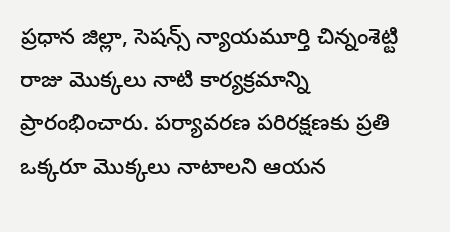ప్రధాన జిల్లా, సెషన్స్ న్యాయమూర్తి చిన్నంశెట్టి రాజు మొక్కలు నాటి కార్యక్రమాన్ని ప్రారంభించారు. పర్యావరణ పరిరక్షణకు ప్రతి ఒక్కరూ మొక్కలు నాటాలని ఆయన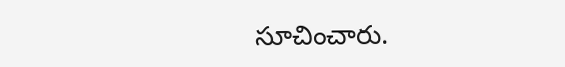సూచించారు.